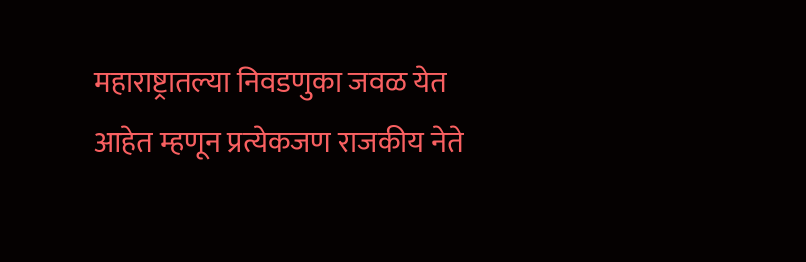महाराष्ट्रातल्या निवडणुका जवळ येत आहेत म्हणून प्रत्येकजण राजकीय नेते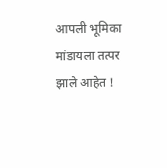आपली भूमिका मांडायला तत्पर झाले आहेत !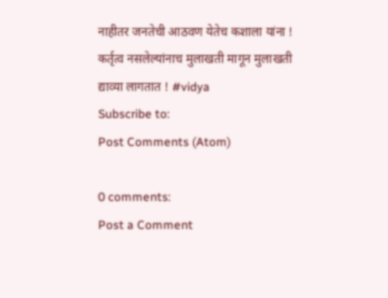नाहीतर जनतेची आठवण येतेच कशाला यांना ! कर्तृत्व नसलेल्यांनाच मुलाखती मागून मुलाखती द्याव्या लागतात ! #vidya
Subscribe to:
Post Comments (Atom)

0 comments:
Post a Comment